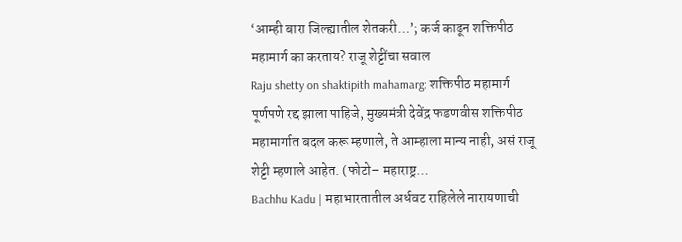‘आम्ही बारा जिल्ह्यातील शेतकरी…’; कर्ज काढून शक्तिपीठ महामार्ग का करताय? राजू शेट्टींचा सवाल
Raju shetty on shaktipith mahamarg: शक्तिपीठ महामार्ग पूर्णपणे रद्द झाला पाहिजे, मुख्यमंत्री देवेंद्र फडणवीस शक्तिपीठ महामार्गात बदल करू म्हणाले, ते आम्हाला मान्य नाही, असं राजू शेट्टी म्हणाले आहेत. (फोटो– महाराष्ट्र…
Bachhu Kadu | महाभारतातील अर्धवट राहिलेले नारायणाची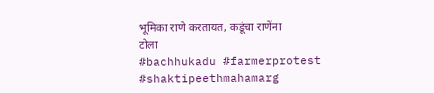भूमिका राणे करतायत, कडूंचा राणेंना टोला
#bachhukadu #farmerprotest #shaktipeethmahamarg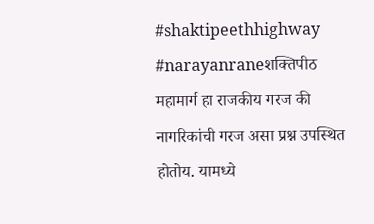#shaktipeethhighway #narayanraneशक्तिपीठ महामार्ग हा राजकीय गरज की नागरिकांची गरज असा प्रश्न उपस्थित होतोय. यामध्ये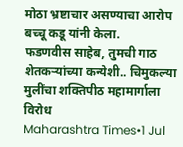मोठा भ्रष्टाचार असण्याचा आरोप बच्चू कडू यांनी केला.
फडणवीस साहेब, तुमची गाठ शेतकऱ्यांच्या कन्येशी.. चिमुकल्या मुलींचा शक्तिपीठ महामार्गाला विरोध
Maharashtra Times•1 Jul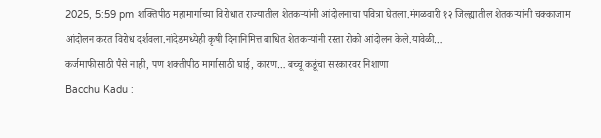2025, 5:59 pm शक्तिपीठ महामार्गाच्या विरोधात राज्यातील शेतकऱ्यांनी आंदोलनाचा पवित्रा घेतला.मंगळवारी १२ जिल्ह्यातील शेतकऱ्यांनी चक्काजाम आंदोलन करत विरोध दर्शवला.नांदेडमध्येही कृषी दिनानिमित्त बाधित शेतकऱ्यांनी रस्ता रोको आंदोलन केले.यावेळी…
कर्जमाफीसाठी पैसे नाही, पण शक्तीपीठ मार्गासाठी घाई, कारण… बच्चू कडूंचा सरकारवर निशाणा
Bacchu Kadu :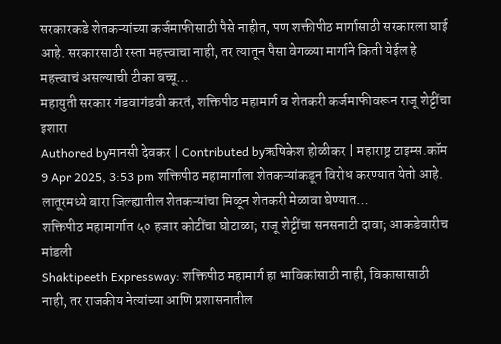सरकारकडे शेतकऱ्यांच्या कर्जमाफीसाठी पैसे नाहीत, पण शक्तीपीठ मार्गासाठी सरकारला घाई आहे. सरकारसाठी रस्ता महत्त्वाचा नाही, तर त्यातून पैसा वेगळ्या मार्गाने किती येईल हे महत्त्वाचं असल्याची टीका बच्चू…
महायुती सरकार गंडवागंडवी करतं, शक्तिपीठ महामार्ग व शेतकरी कर्जमाफीवरून राजू शेट्टींचा इशारा
Authored byमानसी देवकर | Contributed byऋषिकेश होळीकर | महाराष्ट्र टाइम्स.कॉम 9 Apr 2025, 3:53 pm शक्तिपीठ महामार्गाला शेतकऱ्यांकडून विरोध करण्यात येतो आहे. लातूरमध्ये बारा जिल्ह्यातील शेतकऱ्यांचा मिळून शेतकरी मेळावा घेण्यात…
शक्तिपीठ महामार्गात ५० हजार कोटींचा घोटाळा; राजू शेट्टींचा सनसनाटी दावा; आकडेवारीच मांडली
Shaktipeeth Expressway: शक्तिपीठ महामार्ग हा भाविकांसाठी नाही, विकासासाठी नाही, तर राजकीय नेत्यांच्या आणि प्रशासनातील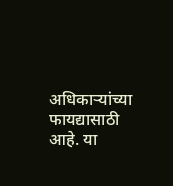अधिकाऱ्यांच्या फायद्यासाठी आहे. या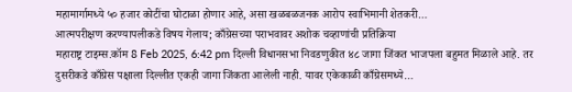महामार्गामध्ये ५० हजार कोटींचा घोटाळा होणार आहे, असा खळबळजनक आरोप स्वाभिमानी शेतकरी…
आत्मपरीक्षण करण्यापलीकडे विषय गेलाय; काँग्रेसच्या पराभवावर अशोक चव्हाणांची प्रतिक्रिया
महाराष्ट्र टाइम्स.कॉम 8 Feb 2025, 6:42 pm दिल्ली विधानसभा निवडणुकीत ४८ जागा जिंकत भाजपला बहुमत मिळाले आहे. तर दुसरीकडे काँग्रेस पक्षाला दिल्लीत एकही जागा जिंकता आलेली नाही. यावर एकेकाळी काँग्रेसमध्ये…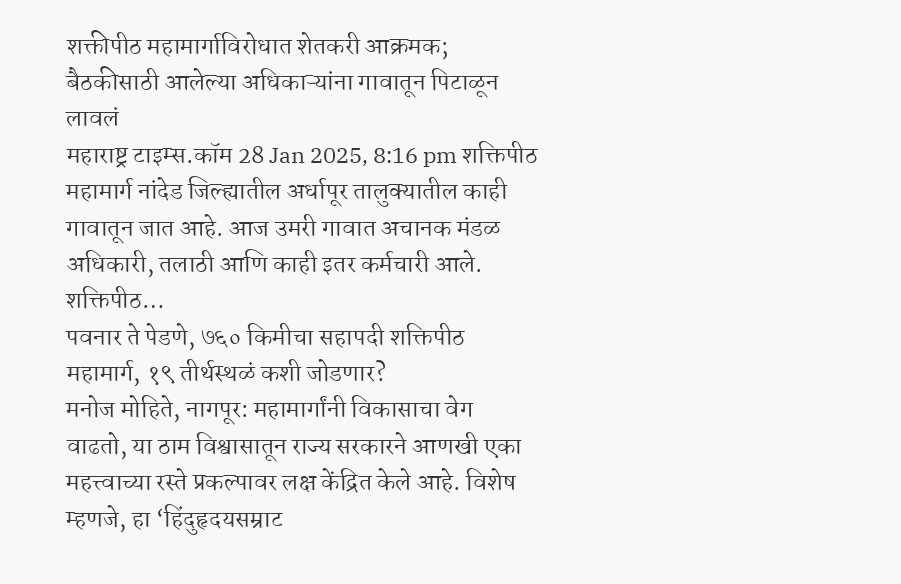शक्तीपीठ महामार्गाविरोधात शेतकरी आक्रमक; बैठकीसाठी आलेल्या अधिकाऱ्यांना गावातून पिटाळून लावलं
महाराष्ट्र टाइम्स.कॉम 28 Jan 2025, 8:16 pm शक्तिपीठ महामार्ग नांदेड जिल्ह्यातील अर्धापूर तालुक्यातील काही गावातून जात आहे. आज उमरी गावात अचानक मंडळ अधिकारी, तलाठी आणि काही इतर कर्मचारी आले. शक्तिपीठ…
पवनार ते पेडणे, ७६० किमीचा सहापदी शक्तिपीठ महामार्ग, १९ तीर्थस्थळं कशी जोडणार?
मनोज मोहिते, नागपूर: महामार्गांनी विकासाचा वेग वाढतो, या ठाम विश्वासातून राज्य सरकारने आणखी एका महत्त्वाच्या रस्ते प्रकल्पावर लक्ष केंद्रित केले आहे. विशेष म्हणजे, हा ‘हिंदुहृदयसम्राट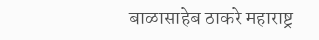बाळासाहेब ठाकरे महाराष्ट्र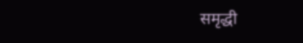समृद्धी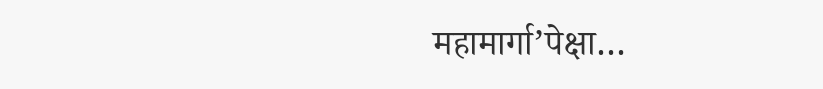महामार्गा’पेक्षा…